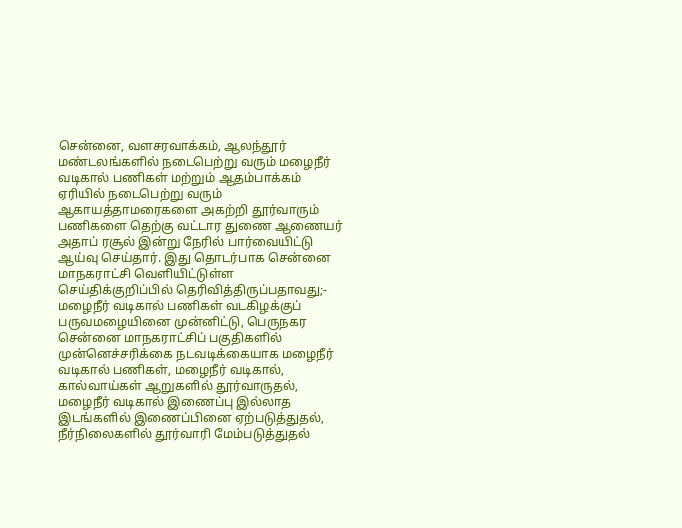சென்னை, வளசரவாக்கம், ஆலந்தூர் மண்டலங்களில் நடைபெற்று வரும் மழைநீர் வடிகால் பணிகள் மற்றும் ஆதம்பாக்கம் ஏரியில் நடைபெற்று வரும் ஆகாயத்தாமரைகளை அகற்றி தூர்வாரும் பணிகளை தெற்கு வட்டார துணை ஆணையர் அதாப் ரசூல் இன்று நேரில் பார்வையிட்டு ஆய்வு செய்தார். இது தொடர்பாக சென்னை மாநகராட்சி வெளியிட்டுள்ள செய்திக்குறிப்பில் தெரிவித்திருப்பதாவது;- மழைநீர் வடிகால் பணிகள் வடகிழக்குப் பருவமழையினை முன்னிட்டு, பெருநகர சென்னை மாநகராட்சிப் பகுதிகளில் முன்னெச்சரிக்கை நடவடிக்கையாக மழைநீர் வடிகால் பணிகள், மழைநீர் வடிகால், கால்வாய்கள் ஆறுகளில் தூர்வாருதல், மழைநீர் வடிகால் இணைப்பு இல்லாத இடங்களில் இணைப்பினை ஏற்படுத்துதல், நீர்நிலைகளில் தூர்வாரி மேம்படுத்துதல்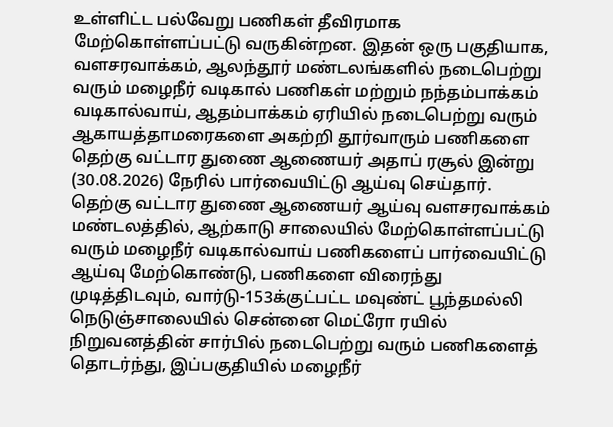உள்ளிட்ட பல்வேறு பணிகள் தீவிரமாக மேற்கொள்ளப்பட்டு வருகின்றன. இதன் ஒரு பகுதியாக, வளசரவாக்கம், ஆலந்தூர் மண்டலங்களில் நடைபெற்று வரும் மழைநீர் வடிகால் பணிகள் மற்றும் நந்தம்பாக்கம் வடிகால்வாய், ஆதம்பாக்கம் ஏரியில் நடைபெற்று வரும் ஆகாயத்தாமரைகளை அகற்றி தூர்வாரும் பணிகளை தெற்கு வட்டார துணை ஆணையர் அதாப் ரசூல் இன்று (30.08.2026) நேரில் பார்வையிட்டு ஆய்வு செய்தார். தெற்கு வட்டார துணை ஆணையர் ஆய்வு வளசரவாக்கம் மண்டலத்தில், ஆற்காடு சாலையில் மேற்கொள்ளப்பட்டு வரும் மழைநீர் வடிகால்வாய் பணிகளைப் பார்வையிட்டு ஆய்வு மேற்கொண்டு, பணிகளை விரைந்து முடித்திடவும், வார்டு-153க்குட்பட்ட மவுண்ட் பூந்தமல்லி நெடுஞ்சாலையில் சென்னை மெட்ரோ ரயில் நிறுவனத்தின் சார்பில் நடைபெற்று வரும் பணிகளைத் தொடர்ந்து, இப்பகுதியில் மழைநீர்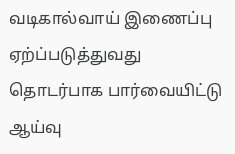வடிகால்வாய் இணைப்பு ஏற்ப்படுத்துவது தொடர்பாக பார்வையிட்டு ஆய்வு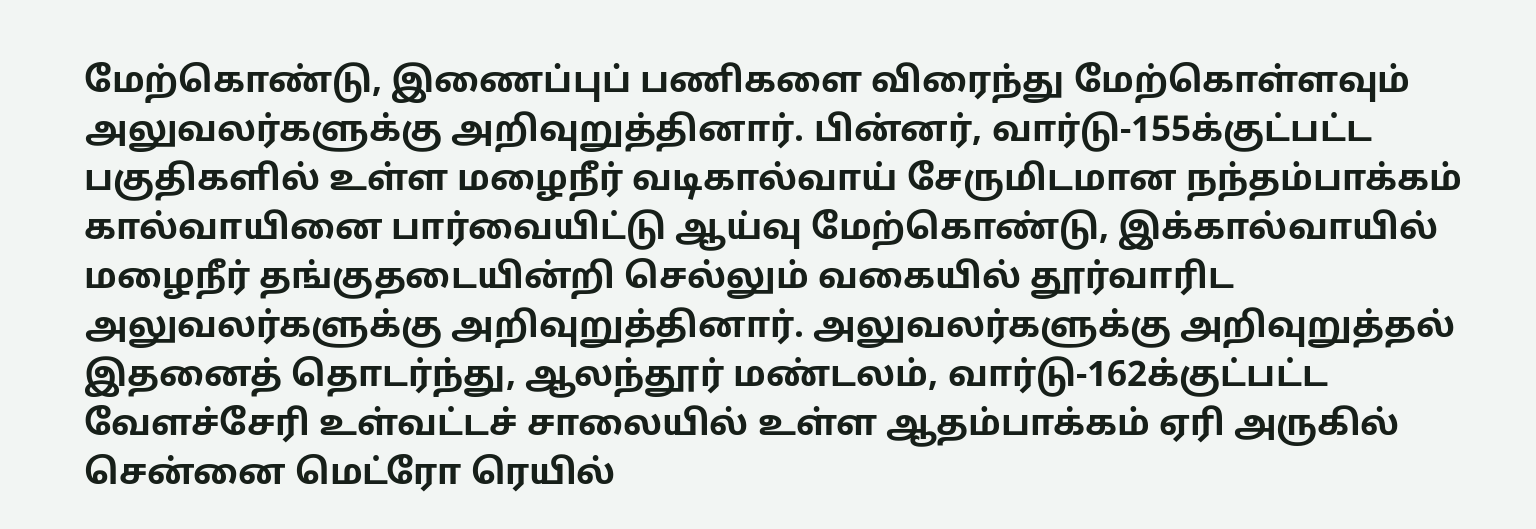மேற்கொண்டு, இணைப்புப் பணிகளை விரைந்து மேற்கொள்ளவும் அலுவலர்களுக்கு அறிவுறுத்தினார். பின்னர், வார்டு-155க்குட்பட்ட பகுதிகளில் உள்ள மழைநீர் வடிகால்வாய் சேருமிடமான நந்தம்பாக்கம் கால்வாயினை பார்வையிட்டு ஆய்வு மேற்கொண்டு, இக்கால்வாயில் மழைநீர் தங்குதடையின்றி செல்லும் வகையில் தூர்வாரிட அலுவலர்களுக்கு அறிவுறுத்தினார். அலுவலர்களுக்கு அறிவுறுத்தல் இதனைத் தொடர்ந்து, ஆலந்தூர் மண்டலம், வார்டு-162க்குட்பட்ட வேளச்சேரி உள்வட்டச் சாலையில் உள்ள ஆதம்பாக்கம் ஏரி அருகில் சென்னை மெட்ரோ ரெயில்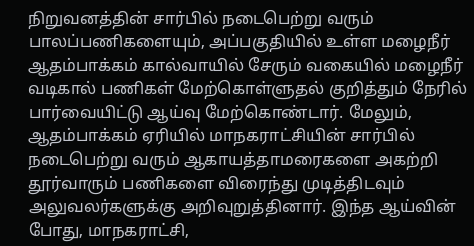நிறுவனத்தின் சார்பில் நடைபெற்று வரும் பாலப்பணிகளையும், அப்பகுதியில் உள்ள மழைநீர் ஆதம்பாக்கம் கால்வாயில் சேரும் வகையில் மழைநீர் வடிகால் பணிகள் மேற்கொள்ளுதல் குறித்தும் நேரில் பார்வையிட்டு ஆய்வு மேற்கொண்டார். மேலும், ஆதம்பாக்கம் ஏரியில் மாநகராட்சியின் சார்பில் நடைபெற்று வரும் ஆகாயத்தாமரைகளை அகற்றி தூர்வாரும் பணிகளை விரைந்து முடித்திடவும் அலுவலர்களுக்கு அறிவுறுத்தினார். இந்த ஆய்வின் போது, மாநகராட்சி,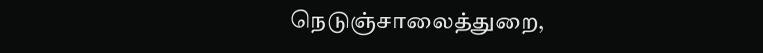நெடுஞ்சாலைத்துறை,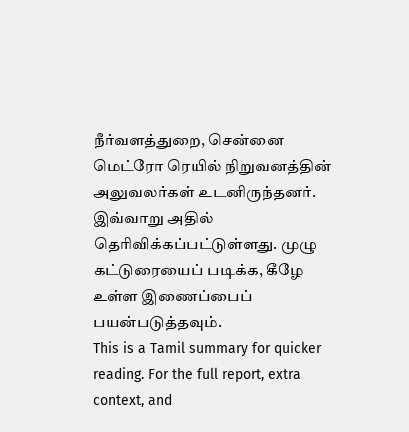நீர்வளத்துறை, சென்னை மெட்ரோ ரெயில் நிறுவனத்தின் அலுவலர்கள் உடனிருந்தனர். இவ்வாறு அதில் தெரிவிக்கப்பட்டுள்ளது. முழு கட்டுரையைப் படிக்க, கீழே உள்ள இணைப்பைப் பயன்படுத்தவும்.
This is a Tamil summary for quicker reading. For the full report, extra context, and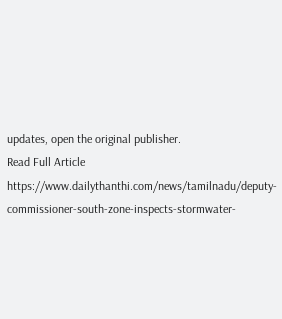updates, open the original publisher.
Read Full Article
https://www.dailythanthi.com/news/tamilnadu/deputy-commissioner-south-zone-inspects-stormwater-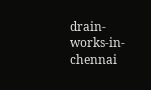drain-works-in-chennai